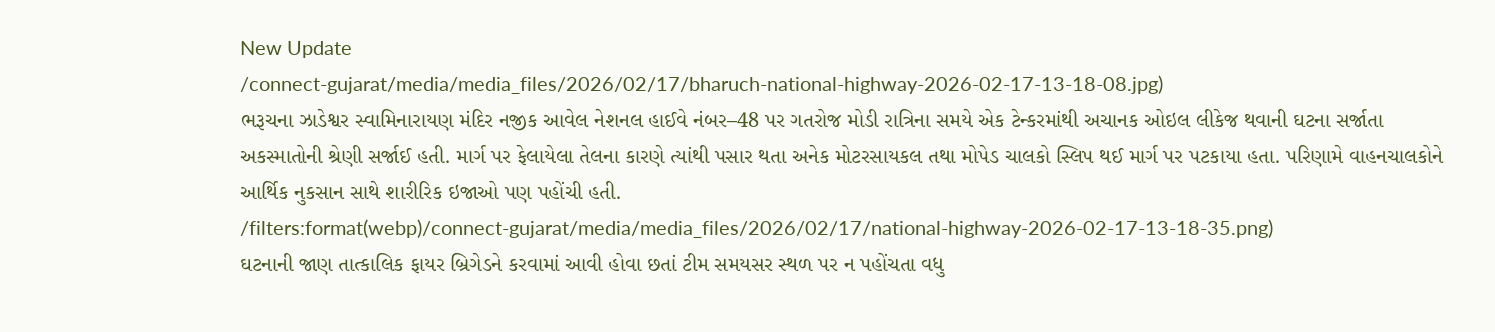New Update
/connect-gujarat/media/media_files/2026/02/17/bharuch-national-highway-2026-02-17-13-18-08.jpg)
ભરૂચના ઝાડેશ્વર સ્વામિનારાયણ મંદિર નજીક આવેલ નેશનલ હાઈવે નંબર–48 પર ગતરોજ મોડી રાત્રિના સમયે એક ટેન્કરમાંથી અચાનક ઓઇલ લીકેજ થવાની ઘટના સર્જાતા અકસ્માતોની શ્રેણી સર્જાઈ હતી. માર્ગ પર ફેલાયેલા તેલના કારણે ત્યાંથી પસાર થતા અનેક મોટરસાયકલ તથા મોપેડ ચાલકો સ્લિપ થઈ માર્ગ પર પટકાયા હતા. પરિણામે વાહનચાલકોને આર્થિક નુકસાન સાથે શારીરિક ઇજાઓ પણ પહોંચી હતી.
/filters:format(webp)/connect-gujarat/media/media_files/2026/02/17/national-highway-2026-02-17-13-18-35.png)
ઘટનાની જાણ તાત્કાલિક ફાયર બ્રિગેડને કરવામાં આવી હોવા છતાં ટીમ સમયસર સ્થળ પર ન પહોંચતા વધુ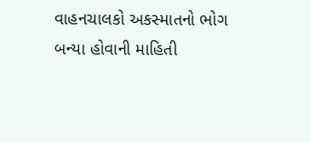વાહનચાલકો અકસ્માતનો ભોગ બન્યા હોવાની માહિતી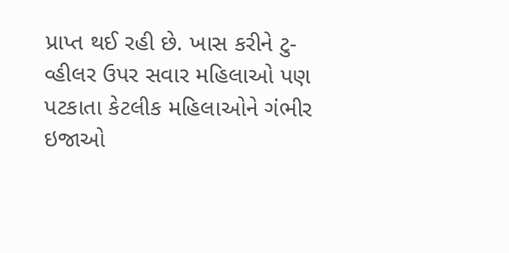પ્રાપ્ત થઈ રહી છે. ખાસ કરીને ટુ-વ્હીલર ઉપર સવાર મહિલાઓ પણ પટકાતા કેટલીક મહિલાઓને ગંભીર ઇજાઓ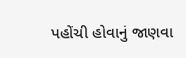પહોંચી હોવાનું જાણવા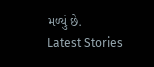મળ્યું છે.
Latest Stories